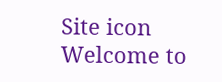Site icon Welcome to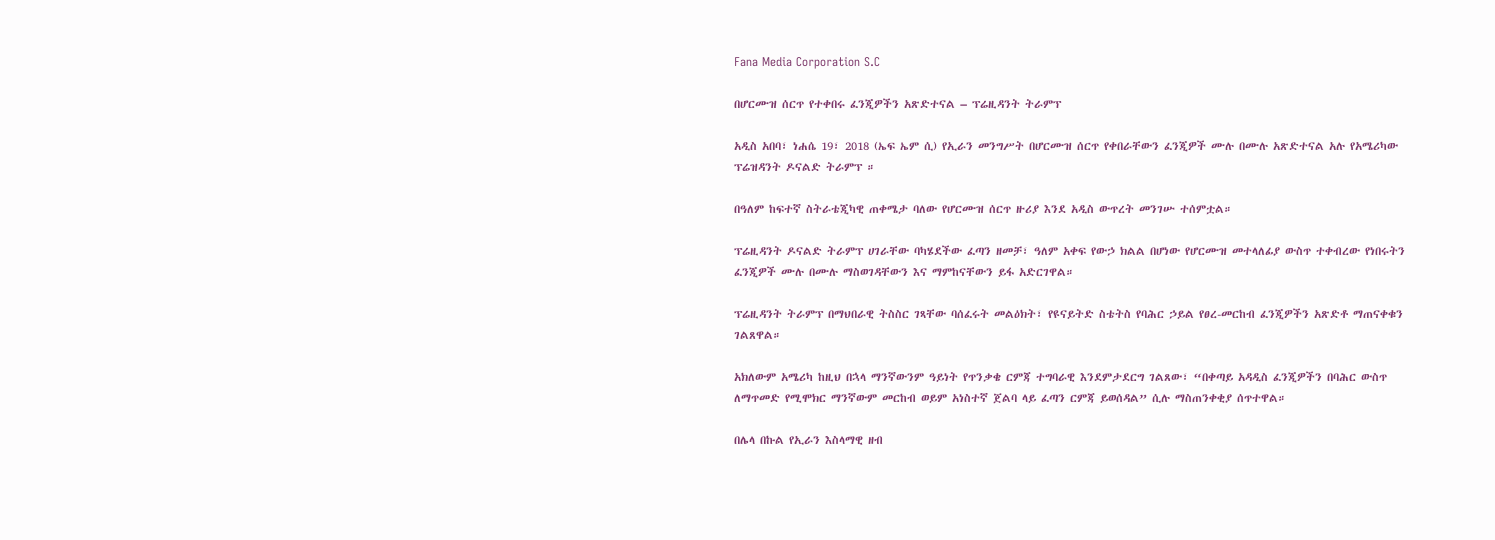Fana Media Corporation S.C

በሆርሙዝ ሰርጥ የተቀበሩ ፈንጂዎችን አጽድተናል – ፕሬዚዳንት ትራምፕ

አዲስ አበባ፣ ነሐሴ 19፣ 2018 (ኤፍ ኤም ሲ) የኢራን መንግሥት በሆርሙዝ ሰርጥ የቀበራቸውን ፈንጂዎች ሙሉ በሙሉ አጽድተናል አሉ የአሜሪካው ፕሬዝዳንት ዶናልድ ትራምፕ ።

በዓለም ከፍተኛ ስትራቴጂካዊ ጠቀሜታ ባለው የሆርሙዝ ሰርጥ ዙሪያ እንደ አዲስ ውጥረት መንገሡ ተሰምቷል።

ፕሬዚዳንት ዶናልድ ትራምፕ ሀገራቸው ባካሄደችው ፈጣን ዘመቻ፣ ዓለም አቀፍ የውኃ ክልል በሆነው የሆርሙዝ መተላለፊያ ውስጥ ተቀብረው የነበሩትን ፈንጂዎች ሙሉ በሙሉ ማስወገዳቸውን እና ማምከናቸውን ይፋ አድርገዋል።

ፕሬዚዳንት ትራምፕ በማህበራዊ ትስስር ገጻቸው ባሰፈሩት መልዕክት፣ የዩናይትድ ስቴትስ የባሕር ኃይል የፀረ-መርከብ ፈንጂዎችን አጽድቶ ማጠናቀቁን ገልጸዋል።

አክለውም አሜሪካ ከዚህ በኋላ ማንኛውንም ዓይነት የጥንቃቄ ርምጃ ተግባራዊ እንደምታደርግ ገልጸው፣ “በቀጣይ አዳዲስ ፈንጂዎችን በባሕር ውስጥ ለማጥመድ የሚሞክር ማንኛውም መርከብ ወይም አነስተኛ ጀልባ ላይ ፈጣን ርምጃ ይወሰዳል” ሲሉ ማስጠንቀቂያ ሰጥተዋል።

በሌላ በኩል የኢራን እስላማዊ ዘብ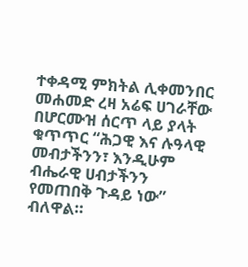ተቀዳሚ ምክትል ሊቀመንበር መሐመድ ረዛ አሬፍ ሀገራቸው በሆርሙዝ ሰርጥ ላይ ያላት ቁጥጥር “ሕጋዊ እና ሉዓላዊ መብታችንን፣ እንዲሁም ብሔራዊ ሀብታችንን የመጠበቅ ጉዳይ ነው” ብለዋል።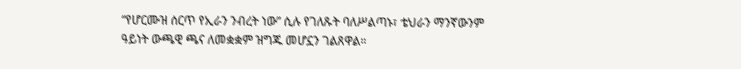“የሆርሙዝ ሰርጥ የኢራን ንብረት ነው” ሲሉ የገለጹት ባለሥልጣኑ፣ ቴህራን ማንኛውንም ዓይነት ውጫዊ ጫና ለመቋቋም ዝግጁ መሆኗን ገልጸዋል።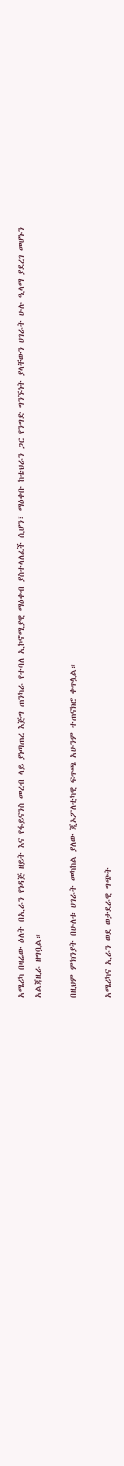አሜሪካ በዛሬው ዕለት በኢራን የነዳጅ ዘይት እና የፋይናንስ መረብ ላይ ያነጣጠረ እጅግ ጠንካራ የተባለ ኢኮኖሚያዊ ማዕቀብ ያስተላለፈች ሲሆን፣ ማዕቀቡ ከቴህራን ጋር የንግድ ግንኙነት ያላቸውን ሀገራት ሁሉ ዒላማ ያደረገ መሆኑን አልጃዚራ ዘግቧል።

በዚህም ምክንያት በሁለቱ ሀገራት መካከል ያለው ጂኦፖለቲካዊ ፍጥጫ አሁንም ተጠናክሮ ቀጥሏል።

አሜሪካና ኢራን ወደ ወታደራዊ ግጭት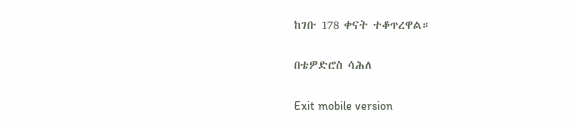ከገቡ 178 ቀናት ተቆጥረዋል።

በቴዎድሮስ ሳሕለ

Exit mobile version